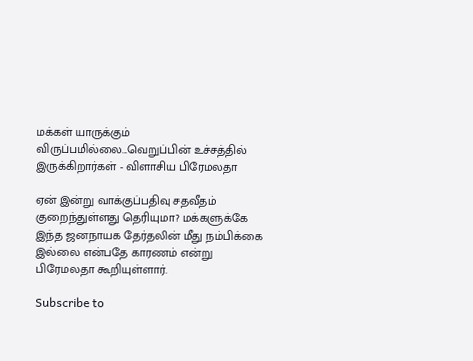மக்கள் யாருக்கும் விருப்பமில்லை...வெறுப்பின் உச்சத்தில் இருக்கிறார்கள் - விளாசிய பிரேமலதா

ஏன் இன்று வாக்குப்பதிவு சதவீதம் குறைந்துள்ளது தெரியுமா? மக்களுக்கே இந்த ஜனநாயக தேர்தலின் மீது நம்பிக்கை இல்லை என்பதே காரணம் என்று பிரேமலதா கூறியுள்ளார்.

Subscribe to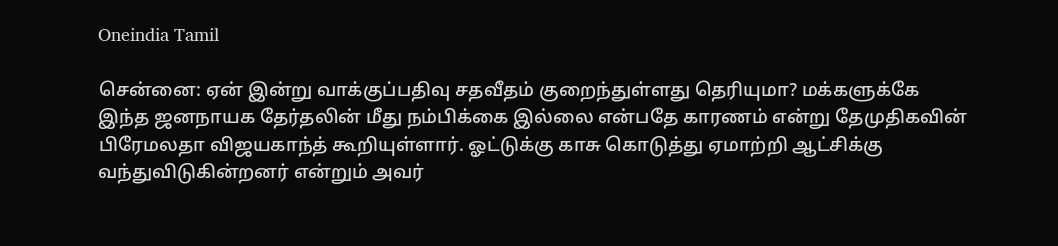Oneindia Tamil

சென்னை: ஏன் இன்று வாக்குப்பதிவு சதவீதம் குறைந்துள்ளது தெரியுமா? மக்களுக்கே இந்த ஜனநாயக தேர்தலின் மீது நம்பிக்கை இல்லை என்பதே காரணம் என்று தேமுதிகவின் பிரேமலதா விஜயகாந்த் கூறியுள்ளார். ஓட்டுக்கு காசு கொடுத்து ஏமாற்றி ஆட்சிக்கு வந்துவிடுகின்றனர் என்றும் அவர்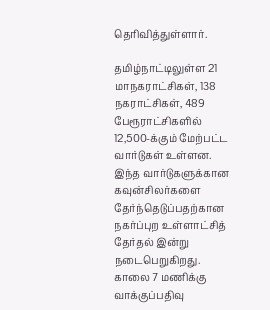தெரிவித்துள்ளார்.

தமிழ்நாட்டிலுள்ள 21 மாநகராட்சிகள், 138 நகராட்சிகள், 489 பேரூராட்சிகளில் 12,500-க்கும் மேற்பட்ட வார்டுகள் உள்ளன. இந்த வார்டுகளுக்கான கவுன்சிலர்களை தேர்ந்தெடுப்பதற்கான நகர்ப்புற உள்ளாட்சித் தேர்தல் இன்று நடைபெறுகிறது. காலை 7 மணிக்கு வாக்குப்பதிவு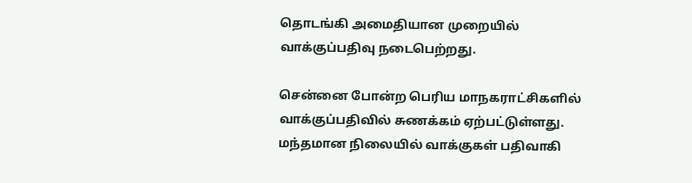தொடங்கி அமைதியான முறையில் வாக்குப்பதிவு நடைபெற்றது.

சென்னை போன்ற பெரிய மாநகராட்சிகளில் வாக்குப்பதிவில் சுணக்கம் ஏற்பட்டுள்ளது. மந்தமான நிலையில் வாக்குகள் பதிவாகி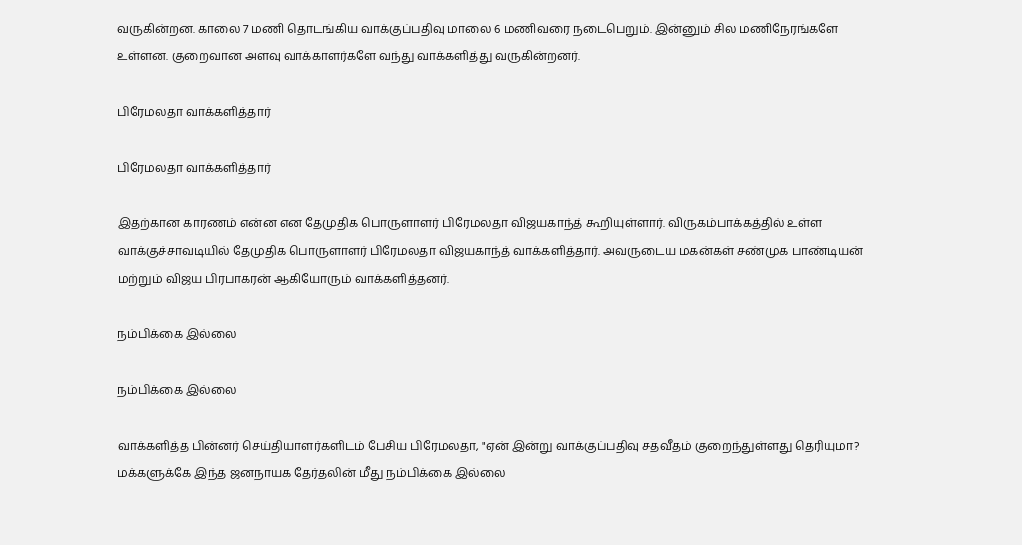வருகின்றன. காலை 7 மணி தொடங்கிய வாக்குப்பதிவு மாலை 6 மணிவரை நடைபெறும். இன்னும் சில மணிநேரங்களே உள்ளன. குறைவான அளவு வாக்காளர்களே வந்து வாக்களித்து வருகின்றனர்.

பிரேமலதா வாக்களித்தார்

பிரேமலதா வாக்களித்தார்

இதற்கான காரணம் என்ன என தேமுதிக பொருளாளர் பிரேமலதா விஜயகாந்த் கூறியுள்ளார். விருகம்பாக்கத்தில் உள்ள வாக்குச்சாவடியில் தேமுதிக பொருளாளர் பிரேமலதா விஜயகாந்த் வாக்களித்தார். அவருடைய மகன்கள் சண்முக பாண்டியன் மற்றும் விஜய பிரபாகரன் ஆகியோரும் வாக்களித்தனர்.

நம்பிக்கை இல்லை

நம்பிக்கை இல்லை

வாக்களித்த பின்னர் செய்தியாளர்களிடம் பேசிய பிரேமலதா, "ஏன் இன்று வாக்குப்பதிவு சதவீதம் குறைந்துள்ளது தெரியுமா? மக்களுக்கே இந்த ஜனநாயக தேர்தலின் மீது நம்பிக்கை இல்லை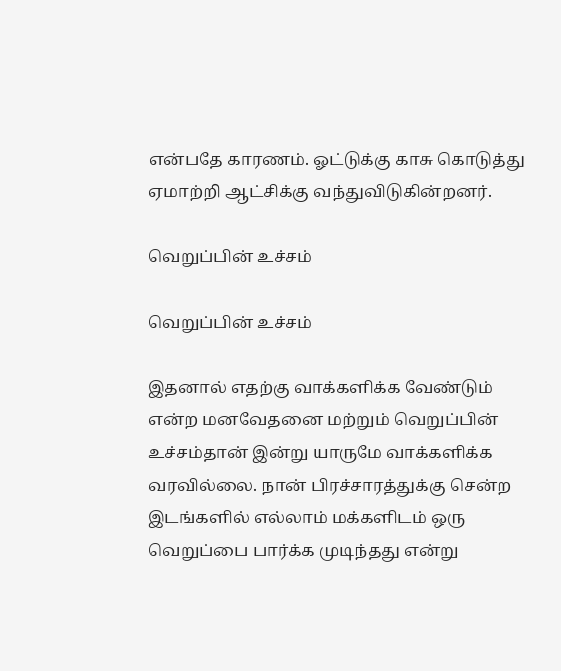என்பதே காரணம். ஓட்டுக்கு காசு கொடுத்து ஏமாற்றி ஆட்சிக்கு வந்துவிடுகின்றனர்.

வெறுப்பின் உச்சம்

வெறுப்பின் உச்சம்

இதனால் எதற்கு வாக்களிக்க வேண்டும் என்ற மனவேதனை மற்றும் வெறுப்பின் உச்சம்தான் இன்று யாருமே வாக்களிக்க வரவில்லை. நான் பிரச்சாரத்துக்கு சென்ற இடங்களில் எல்லாம் மக்களிடம் ஒரு வெறுப்பை பார்க்க முடிந்தது என்று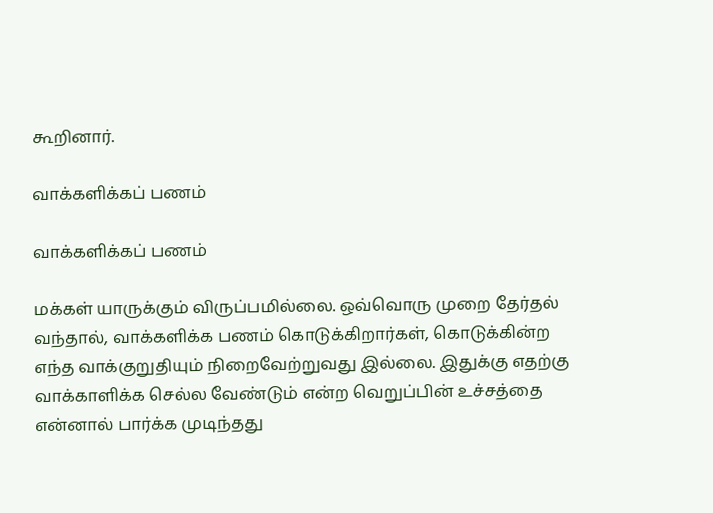கூறினார்.

வாக்களிக்கப் பணம்

வாக்களிக்கப் பணம்

மக்கள் யாருக்கும் விருப்பமில்லை. ஒவ்வொரு முறை தேர்தல் வந்தால், வாக்களிக்க பணம் கொடுக்கிறார்கள், கொடுக்கின்ற எந்த வாக்குறுதியும் நிறைவேற்றுவது இல்லை. இதுக்கு எதற்கு வாக்காளிக்க செல்ல வேண்டும் என்ற வெறுப்பின் உச்சத்தை என்னால் பார்க்க முடிந்தது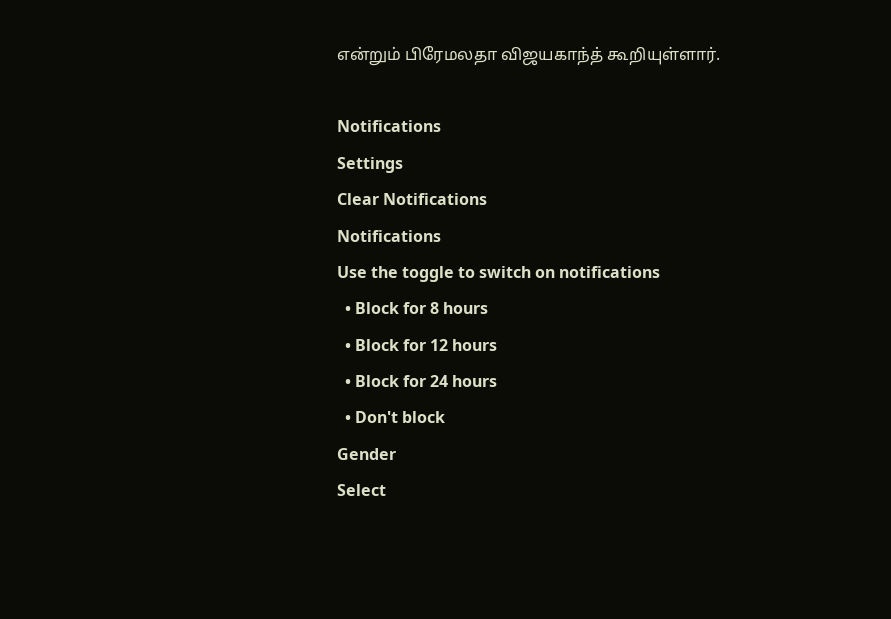என்றும் பிரேமலதா விஜயகாந்த் கூறியுள்ளார்.

Notifications
Settings
Clear Notifications
Notifications
Use the toggle to switch on notifications
  • Block for 8 hours
  • Block for 12 hours
  • Block for 24 hours
  • Don't block
Gender
Select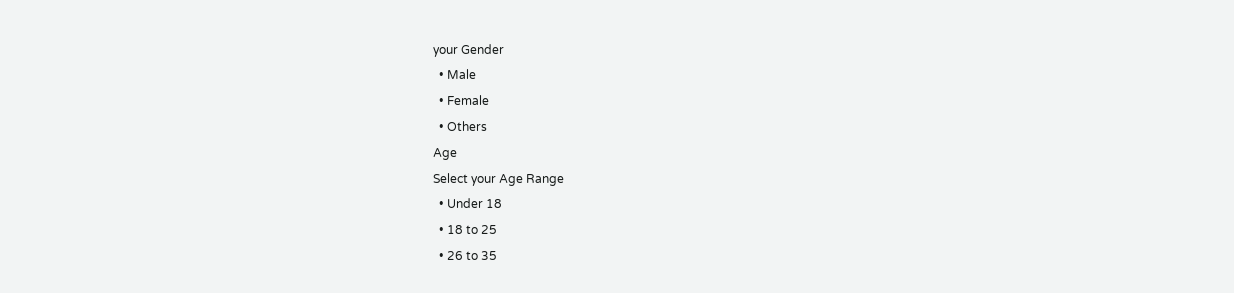your Gender
  • Male
  • Female
  • Others
Age
Select your Age Range
  • Under 18
  • 18 to 25
  • 26 to 35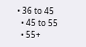• 36 to 45
  • 45 to 55
  • 55+